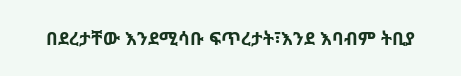በደረታቸው እንደሚሳቡ ፍጥረታት፣እንደ እባብም ትቢያ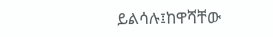ይልሳሉ፤ከዋሻቸው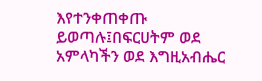እየተንቀጠቀጡ ይወጣሉ፤በፍርሀትም ወደ አምላካችን ወደ እግዚአብሔር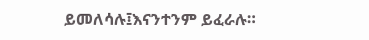ይመለሳሉ፤እናንተንም ይፈራሉ።